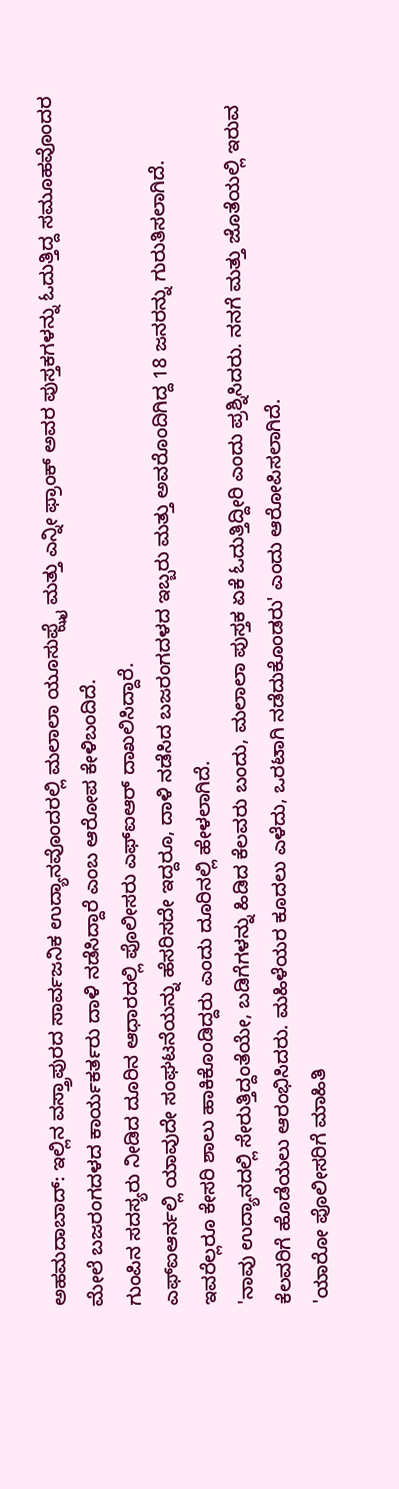ಅಹಮದಾಬಾದ್: ಇಲ್ಲಿನ ವಸ್ತ್ರಾಪುರದ ಸಾರ್ವಜನಿಕ ಉದ್ಯಾನವೊಂದರಲ್ಲಿ ಮಲಾಲಾ ಯೂಸುಫ್ಝೈ ಮತ್ತು ಎನ್ನೀ ಫ್ರಾಂಕ್ ಅವರ ಪುಸ್ತಕಗಳನ್ನು ಓದುತ್ತಿದ್ದ ಸಮೂಹವೊಂದರ ಮೇಲೆ ಬಜರಂಗದಳದ ಕಾರ್ಯಕರ್ತರು ದಾಳಿ ನಡೆಸಿದ್ದಾರೆ ಎಂಬ ಆರೋಪ ಕೇಳಿಬಂದಿದೆ.
ಗುಂಪಿನ ಸದಸ್ಯರು ನೀಡಿದ ದೂರಿನ ಆಧಾರದಲ್ಲಿ ಪೊಲೀಸರು ಎಫ್ಐಆರ್ ದಾಖಲಿಸಿದ್ದಾರೆ.
ಎಫ್ಐಆರ್ನಲ್ಲಿ ಯಾವುದೇ ಸಂಘಟನೆಯನ್ನು ಹೆಸರಿಸದೇ ಇದ್ದರೂ, ದಾಳಿ ನಡೆಸಿದ ಬಜರಂಗದಳದ ಇಬ್ಬರು ಮತ್ತು ಅವರೊಂದಿಗಿದ್ದ 18 ಜನರನ್ನು ಗುರುತಿಸಲಾಗಿದೆ. ಇವರೆಲ್ಲರೂ ಕೇಸರಿ ಶಾಲು ಹಾಕಿಕೊಂಡಿದ್ದರು ಎಂದು ದೂರಿನಲ್ಲಿ ಹೇಳಲಾಗಿದೆ.
'ನಾವು ಉದ್ಯಾನದಲ್ಲಿ ಸೇರುತ್ತಿದ್ದಂತೆಯೇ, ಬಡಿಗೆಗಳನ್ನು ಹಿಡಿದ ಕೆಲವರು ಬಂದು, ಮಲಾಲಾ ಪುಸ್ತಕ ಏಕೆ ಓದುತ್ತಿದ್ದೀರಿ ಎಂದು ಪ್ರಶ್ನಿಸಿದರು. ನನಗೆ ಮತ್ತು ಜೊತೆಯಲ್ಲಿ ಇರುವ ಕೆಲವರಿಗೆ ಹೊಡೆಯಲು ಆರಂಭಿಸಿದರು. ಮಹಿಳೆಯರ ಕೂದಲು ಎಳೆದು, ಒರಟಾಗಿ ನಡೆದುಕೊಂಡರು' ಎಂದು ಆರೋಪಿಸಲಾಗಿದೆ.
'ಯಾರೋ ಪೊಲೀಸರಿಗೆ ಮಾಹಿತಿ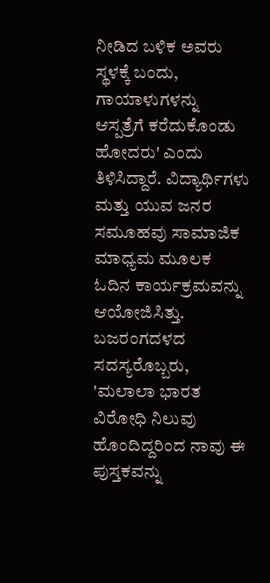ನೀಡಿದ ಬಳಿಕ ಅವರು ಸ್ಥಳಕ್ಕೆ ಬಂದು, ಗಾಯಾಳುಗಳನ್ನು ಆಸ್ಪತ್ರೆಗೆ ಕರೆದುಕೊಂಡು ಹೋದರು' ಎಂದು ತಿಳಿಸಿದ್ದಾರೆ. ವಿದ್ಯಾರ್ಥಿಗಳು ಮತ್ತು ಯುವ ಜನರ ಸಮೂಹವು ಸಾಮಾಜಿಕ ಮಾಧ್ಯಮ ಮೂಲಕ ಓದಿನ ಕಾರ್ಯಕ್ರಮವನ್ನು ಆಯೋಜಿಸಿತ್ತು.
ಬಜರಂಗದಳದ ಸದಸ್ಯರೊಬ್ಬರು, 'ಮಲಾಲಾ ಭಾರತ ವಿರೋಧಿ ನಿಲುವು ಹೊಂದಿದ್ದರಿಂದ ನಾವು ಈ ಪುಸ್ತಕವನ್ನು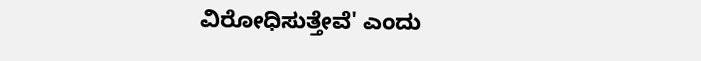ವಿರೋಧಿಸುತ್ತೇವೆ' ಎಂದು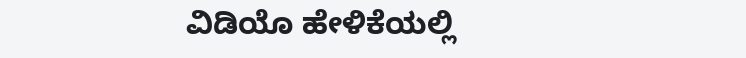ವಿಡಿಯೊ ಹೇಳಿಕೆಯಲ್ಲಿ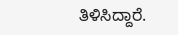ತಿಳಿಸಿದ್ದಾರೆ.